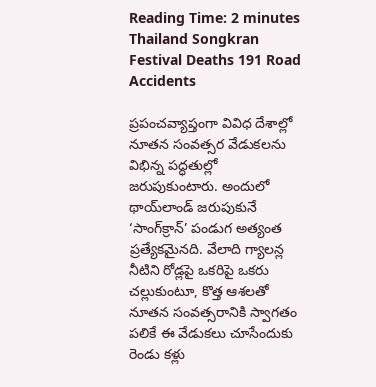Reading Time: 2 minutes
Thailand Songkran Festival Deaths 191 Road Accidents

ప్రపంచవ్యాప్తంగా వివిధ దేశాల్లో నూతన సంవత్సర వేడుకలను విభిన్న పద్ధతుల్లో జరుపుకుంటారు. అందులో థాయ్‌లాండ్ జరుపుకునే ‘సాంగ్‌క్రాన్’ పండుగ అత్యంత ప్రత్యేకమైనది. వేలాది గ్యాలన్ల నీటిని రోడ్లపై ఒకరిపై ఒకరు చల్లుకుంటూ, కొత్త ఆశలతో నూతన సంవత్సరానికి స్వాగతం పలికే ఈ వేడుకలు చూసేందుకు రెండు కళ్లు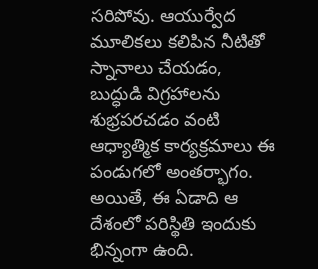సరిపోవు. ఆయుర్వేద మూలికలు కలిపిన నీటితో స్నానాలు చేయడం, బుద్ధుడి విగ్రహాలను శుభ్రపరచడం వంటి ఆధ్యాత్మిక కార్యక్రమాలు ఈ పండుగలో అంతర్భాగం. అయితే, ఈ ఏడాది ఆ దేశంలో పరిస్థితి ఇందుకు భిన్నంగా ఉంది.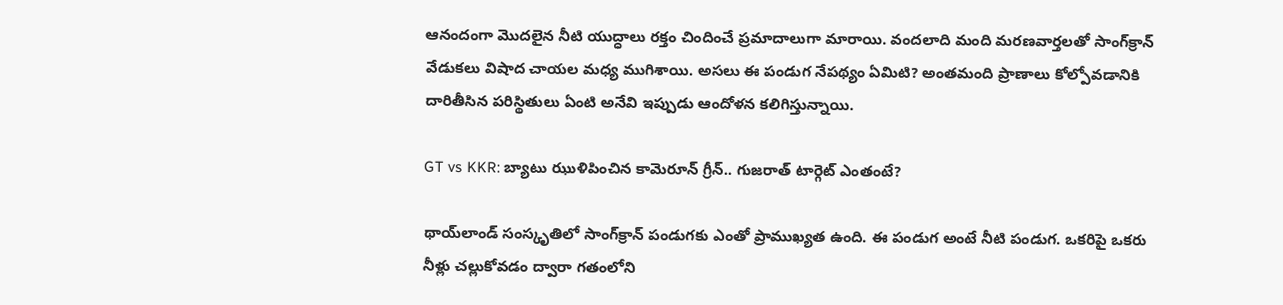ఆనందంగా మొదలైన నీటి యుద్ధాలు రక్తం చిందించే ప్రమాదాలుగా మారాయి. వందలాది మంది మరణవార్తలతో సాంగ్‌క్రాన్ వేడుకలు విషాద చాయల మధ్య ముగిశాయి. అసలు ఈ పండుగ నేపథ్యం ఏమిటి? అంతమంది ప్రాణాలు కోల్పోవడానికి దారితీసిన పరిస్థితులు ఏంటి అనేవి ఇప్పుడు ఆందోళన కలిగిస్తున్నాయి.

GT vs KKR: బ్యాటు ఝుళిపించిన కామెరూన్ గ్రీన్.. గుజరాత్ టార్గెట్ ఎంతంటే?

థాయ్‌లాండ్ సంస్కృతిలో సాంగ్‌క్రాన్ పండుగకు ఎంతో ప్రాముఖ్యత ఉంది. ఈ పండుగ అంటే నీటి పండుగ. ఒకరిపై ఒకరు నీళ్లు చల్లుకోవడం ద్వారా గతంలోని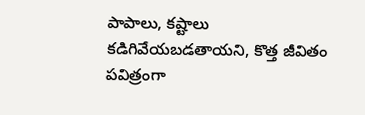పాపాలు, కష్టాలు కడిగివేయబడతాయని, కొత్త జీవితం పవిత్రంగా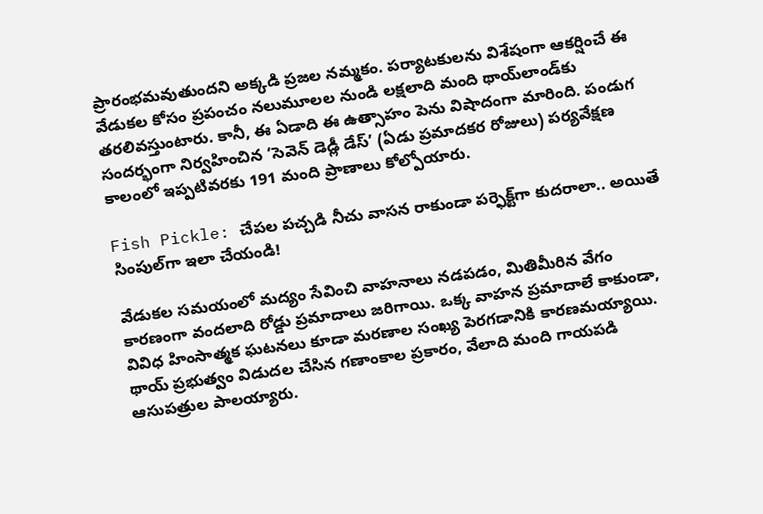ప్రారంభమవుతుందని అక్కడి ప్రజల నమ్మకం. పర్యాటకులను విశేషంగా ఆకర్షించే ఈ వేడుకల కోసం ప్రపంచం నలుమూలల నుండి లక్షలాది మంది థాయ్‌లాండ్‌కు తరలివస్తుంటారు. కానీ, ఈ ఏడాది ఈ ఉత్సాహం పెను విషాదంగా మారింది. పండుగ సందర్భంగా నిర్వహించిన ‘సెవెన్ డెడ్లీ డేస్’ (ఏడు ప్రమాదకర రోజులు) పర్యవేక్షణ కాలంలో ఇప్పటివరకు 191 మంది ప్రాణాలు కోల్పోయారు.

Fish Pickle: చేపల పచ్చడి నీచు వాసన రాకుండా పర్ఫెక్ట్‌గా కుదరాలా.. అయితే సింపుల్‌గా ఇలా చేయండి!

వేడుకల సమయంలో మద్యం సేవించి వాహనాలు నడపడం, మితిమీరిన వేగం కారణంగా వందలాది రోడ్డు ప్రమాదాలు జరిగాయి. ఒక్క వాహన ప్రమాదాలే కాకుండా, వివిధ హింసాత్మక ఘటనలు కూడా మరణాల సంఖ్య పెరగడానికి కారణమయ్యాయి. థాయ్ ప్రభుత్వం విడుదల చేసిన గణాంకాల ప్రకారం, వేలాది మంది గాయపడి ఆసుపత్రుల పాలయ్యారు.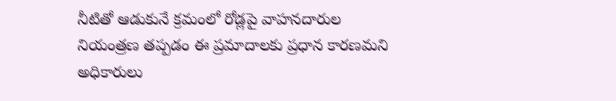నీటితో ఆడుకునే క్రమంలో రోడ్లపై వాహనదారుల నియంత్రణ తప్పడం ఈ ప్రమాదాలకు ప్రధాన కారణమని అధికారులు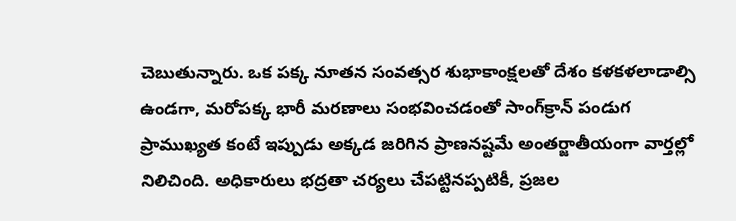చెబుతున్నారు. ఒక పక్క నూతన సంవత్సర శుభాకాంక్షలతో దేశం కళకళలాడాల్సి ఉండగా, మరోపక్క భారీ మరణాలు సంభవించడంతో సాంగ్‌క్రాన్ పండుగ ప్రాముఖ్యత కంటే ఇప్పుడు అక్కడ జరిగిన ప్రాణనష్టమే అంతర్జాతీయంగా వార్తల్లో నిలిచింది. అధికారులు భద్రతా చర్యలు చేపట్టినప్పటికీ, ప్రజల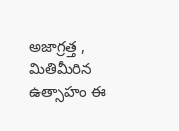అజాగ్రత్త , మితిమీరిన ఉత్సాహం ఈ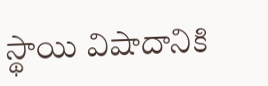స్థాయి విషాదానికి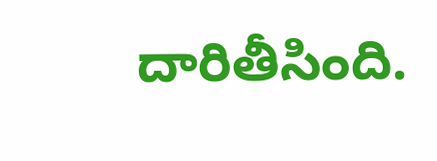దారితీసింది.